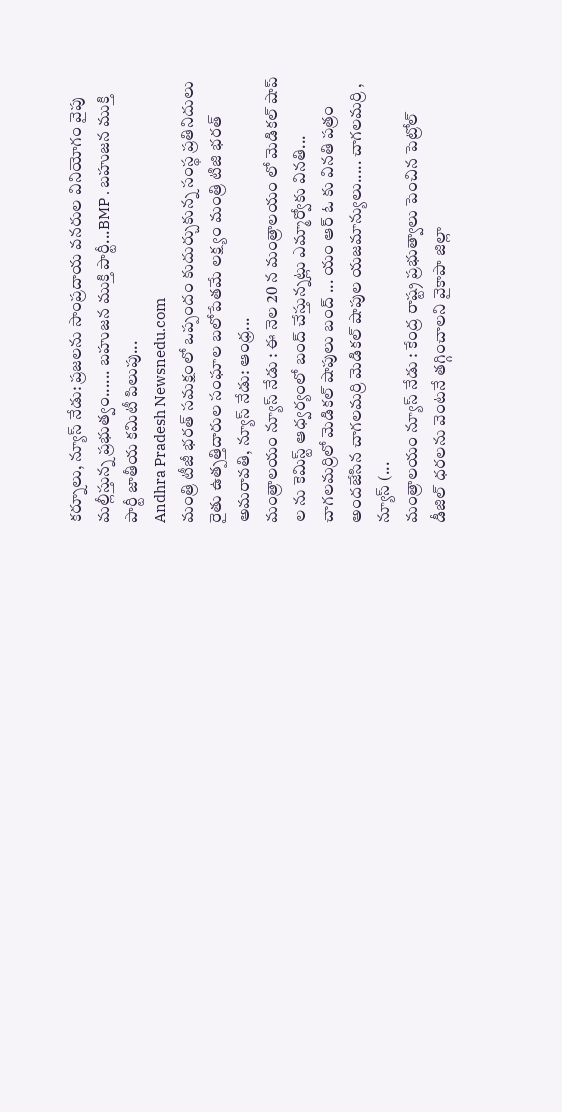కర్నూలు, న్యూస్ నేడు: ప్రజలను సాంప్రదాయ వనరుల వినియోగం వైపు మల్లీస్తున్న ప్రభుత్వం...... బహుజన ముక్తి పార్టీ...BMP . బహుజన ముక్తి పార్టీ జాతీయ కమిటీ పిలుపు...
Andhra Pradesh Newsnedu.com
మంత్రి టీజీ భరత్ సమక్షంలో ఒప్పందం కుదుర్చుకున్న సంస్థ ప్రతినిదులు రైతు ఉత్పత్తిదారుల సంఘాల బలోపేతమే లక్ష్యం మంత్రి టిజి భరత్ అమరావతి, న్యూస్ నేడు: ఆంధ్ర...
మంత్రాలయం న్యూస్ నేడు : ఈ నెల 20 న మంత్రాలయం లో మెడికల్ షాప్ ల ను కెమిస్ట్ ఆధ్వర్యంలో బంద్ చేస్తున్నట్లు ఎమ్మార్వోకు వినతి...
చాగలమర్రిలో మెడికల్ షాపులు బంద్ ... యం ఆర్ ఓ కు వినతి పత్రం అందజేసిన చాగలమర్రి మెడికల్ షాపుల యజమాన్యులు..... చాగలమర్రి , న్యూస్ (...
మంత్రాలయం న్యూస్ నేడు : కేంద్ర రాష్ట్ర ప్రభుత్వాలు పెంచిన పెట్రోల్ డీజిల్ ధరలను వెంటనే తగ్గించాలని వైకాపా జిల్లా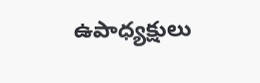ఉపాధ్యక్షులు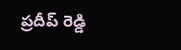ప్రదీప్ రెడ్డి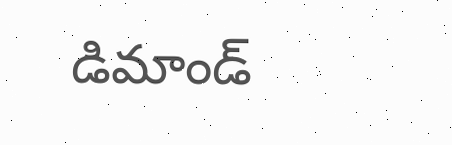డిమాండ్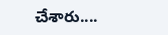చేశారు....